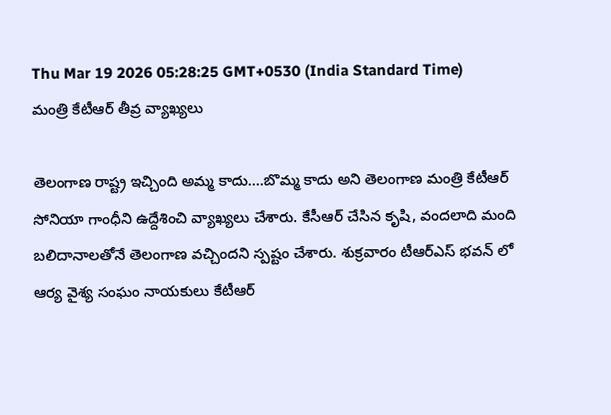Thu Mar 19 2026 05:28:25 GMT+0530 (India Standard Time)
మంత్రి కేటీఆర్ తీవ్ర వ్యాఖ్యలు

తెలంగాణ రాష్ట్ర ఇచ్చింది అమ్మ కాదు....బొమ్మ కాదు అని తెలంగాణ మంత్రి కేటీఆర్ సోనియా గాంధీని ఉద్దేశించి వ్యాఖ్యలు చేశారు. కేసీఆర్ చేసిన కృషి, వందలాది మంది బలిదానాలతోనే తెలంగాణ వచ్చిందని స్పష్టం చేశారు. శుక్రవారం టీఆర్ఎస్ భవన్ లో ఆర్య వైశ్య సంఘం నాయకులు కేటీఆర్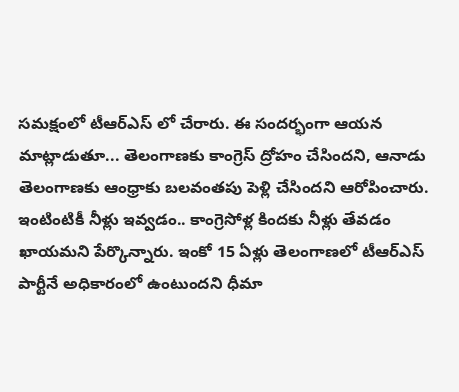సమక్షంలో టీఆర్ఎస్ లో చేరారు. ఈ సందర్భంగా ఆయన మాట్లాడుతూ... తెలంగాణకు కాంగ్రెస్ ద్రోహం చేసిందని, ఆనాడు తెలంగాణకు ఆంధ్రాకు బలవంతపు పెళ్లి చేసిందని ఆరోపించారు. ఇంటింటికీ నీళ్లు ఇవ్వడం.. కాంగ్రెసోళ్ల కిందకు నీళ్లు తేవడం ఖాయమని పేర్కొన్నారు. ఇంకో 15 ఏళ్లు తెలంగాణలో టీఆర్ఎస్ పార్టీనే అధికారంలో ఉంటుందని ధీమా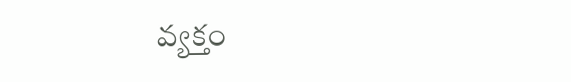వ్యక్తం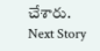చేశారు.
Next Story